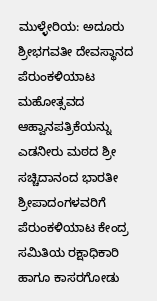ಮುಳ್ಳೇರಿಯ: ಅದೂರು ಶ್ರೀಭಗವತೀ ದೇವಸ್ಥಾನದ ಪೆರುಂಕಳಿಯಾಟ ಮಹೋತ್ಸವದ ಆಹ್ವಾನಪತ್ರಿಕೆಯನ್ನು ಎಡನೀರು ಮಠದ ಶ್ರೀ ಸಚ್ಚಿದಾನಂದ ಭಾರತೀ ಶ್ರೀಪಾದಂಗಳವರಿಗೆ ಪೆರುಂಕಳಿಯಾಟ ಕೇಂದ್ರ ಸಮಿತಿಯ ರಕ್ಷಾಧಿಕಾರಿ ಹಾಗೂ ಕಾಸರಗೋಡು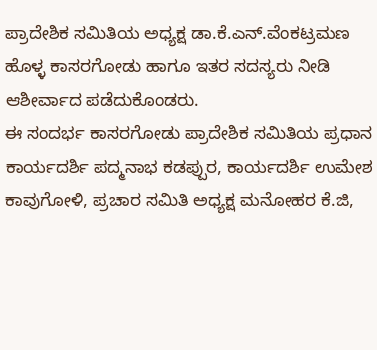ಪ್ರಾದೇಶಿಕ ಸಮಿತಿಯ ಅಧ್ಯಕ್ಷ ಡಾ.ಕೆ.ಎನ್.ವೆಂಕಟ್ರಮಣ ಹೊಳ್ಳ ಕಾಸರಗೋಡು ಹಾಗೂ ಇತರ ಸದಸ್ಯರು ನೀಡಿ ಆಶೀರ್ವಾದ ಪಡೆದುಕೊಂಡರು.
ಈ ಸಂದರ್ಭ ಕಾಸರಗೋಡು ಪ್ರಾದೇಶಿಕ ಸಮಿತಿಯ ಪ್ರಧಾನ ಕಾರ್ಯದರ್ಶಿ ಪದ್ಮನಾಭ ಕಡಪ್ಪುರ, ಕಾರ್ಯದರ್ಶಿ ಉಮೇಶ ಕಾವುಗೋಳಿ, ಪ್ರಚಾರ ಸಮಿತಿ ಅಧ್ಯಕ್ಷ ಮನೋಹರ ಕೆ.ಜಿ,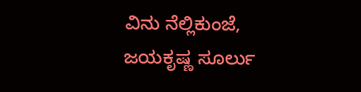ವಿನು ನೆಲ್ಲಿಕುಂಜೆ, ಜಯಕೃಷ್ಣ ಸೂರ್ಲು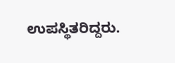ಉಪಸ್ಥಿತರಿದ್ದರು.